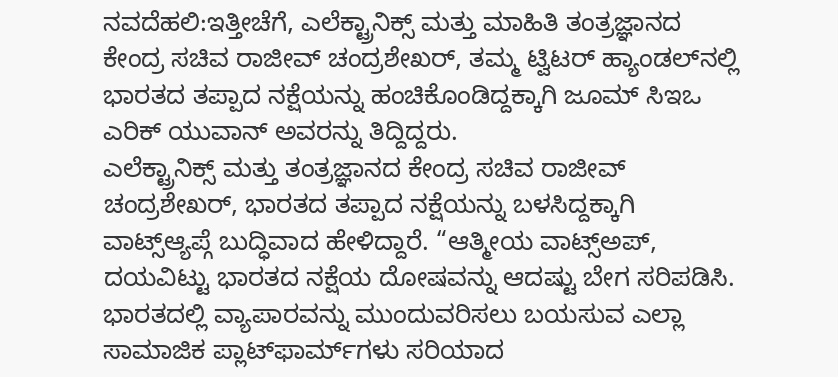ನವದೆಹಲಿ:ಇತ್ತೀಚೆಗೆ, ಎಲೆಕ್ಟ್ರಾನಿಕ್ಸ್ ಮತ್ತು ಮಾಹಿತಿ ತಂತ್ರಜ್ಞಾನದ ಕೇಂದ್ರ ಸಚಿವ ರಾಜೀವ್ ಚಂದ್ರಶೇಖರ್, ತಮ್ಮ ಟ್ವಿಟರ್ ಹ್ಯಾಂಡಲ್‌ನಲ್ಲಿ ಭಾರತದ ತಪ್ಪಾದ ನಕ್ಷೆಯನ್ನು ಹಂಚಿಕೊಂಡಿದ್ದಕ್ಕಾಗಿ ಜೂಮ್ ಸಿಇಒ ಎರಿಕ್ ಯುವಾನ್ ಅವರನ್ನು ತಿದ್ದಿದ್ದರು.
ಎಲೆಕ್ಟ್ರಾನಿಕ್ಸ್ ಮತ್ತು ತಂತ್ರಜ್ಞಾನದ ಕೇಂದ್ರ ಸಚಿವ ರಾಜೀವ್ ಚಂದ್ರಶೇಖರ್, ಭಾರತದ ತಪ್ಪಾದ ನಕ್ಷೆಯನ್ನು ಬಳಸಿದ್ದಕ್ಕಾಗಿ ವಾಟ್ಸ್ಆ್ಯಪ್ಗೆ ಬುದ್ಧಿವಾದ ಹೇಳಿದ್ದಾರೆ. “ಆತ್ಮೀಯ ವಾಟ್ಸ್ಅಪ್, ದಯವಿಟ್ಟು ಭಾರತದ ನಕ್ಷೆಯ ದೋಷವನ್ನು ಆದಷ್ಟು ಬೇಗ ಸರಿಪಡಿಸಿ. ಭಾರತದಲ್ಲಿ ವ್ಯಾಪಾರವನ್ನು ಮುಂದುವರಿಸಲು ಬಯಸುವ ಎಲ್ಲಾ ಸಾಮಾಜಿಕ ಪ್ಲಾಟ್‌ಫಾರ್ಮ್‌ಗಳು ಸರಿಯಾದ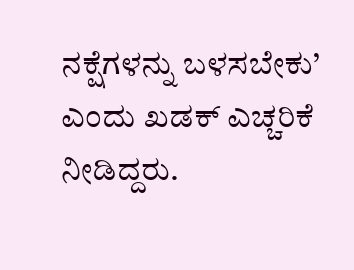ನಕ್ಷೆಗಳನ್ನು ಬಳಸಬೇಕು’ ಎಂದು ಖಡಕ್ ಎಚ್ಚರಿಕೆ ನೀಡಿದ್ದರು.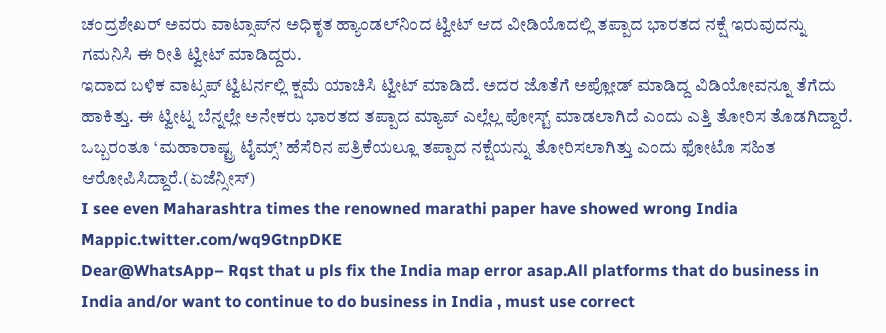ಚಂದ್ರಶೇಖರ್ ಅವರು ವಾಟ್ಸಾಪ್‌ನ ಅಧಿಕೃತ ಹ್ಯಾಂಡಲ್‌ನಿಂದ ಟ್ವೀಟ್ ಆದ ವೀಡಿಯೊದಲ್ಲಿ ತಪ್ಪಾದ ಭಾರತದ ನಕ್ಷೆ ಇರುವುದನ್ನು ಗಮನಿಸಿ ಈ ರೀತಿ ಟ್ವೀಟ್ ಮಾಡಿದ್ದರು.
ಇದಾದ ಬಳಿಕ ವಾಟ್ಸಪ್ ಟ್ವಿಟರ್ನಲ್ಲಿ ಕ್ಷಮೆ ಯಾಚಿಸಿ ಟ್ವೀಟ್ ಮಾಡಿದೆ. ಅದರ ಜೊತೆಗೆ ಅಪ್ಲೋಡ್ ಮಾಡಿದ್ದ ವಿಡಿಯೋವನ್ನೂ ತೆಗೆದು ಹಾಕಿತ್ತು. ಈ ಟ್ವೀಟ್ನ ಬೆನ್ನಲ್ಲೇ ಅನೇಕರು ಭಾರತದ ತಪ್ಪಾದ ಮ್ಯಾಪ್ ಎಲ್ಲೆಲ್ಲ ಪೋಸ್ಟ್ ಮಾಡಲಾಗಿದೆ ಎಂದು ಎತ್ತಿ ತೋರಿಸ ತೊಡಗಿದ್ದಾರೆ. ಒಬ್ಬರಂತೂ ‘ಮಹಾರಾಷ್ಟ್ರ ಟೈಮ್ಸ್’ ಹೆಸೆರಿನ ಪತ್ರಿಕೆಯಲ್ಲೂ ತಪ್ಪಾದ ನಕ್ಷೆಯನ್ನು ತೋರಿಸಲಾಗಿತ್ತು ಎಂದು ಫೋಟೊ ಸಹಿತ ಆರೋಪಿಸಿದ್ದಾರೆ.(ಏಜೆನ್ಸೀಸ್)
I see even Maharashtra times the renowned marathi paper have showed wrong India Mappic.twitter.com/wq9GtnpDKE
Dear@WhatsApp– Rqst that u pls fix the India map error asap.All platforms that do business in India and/or want to continue to do business in India , must use correct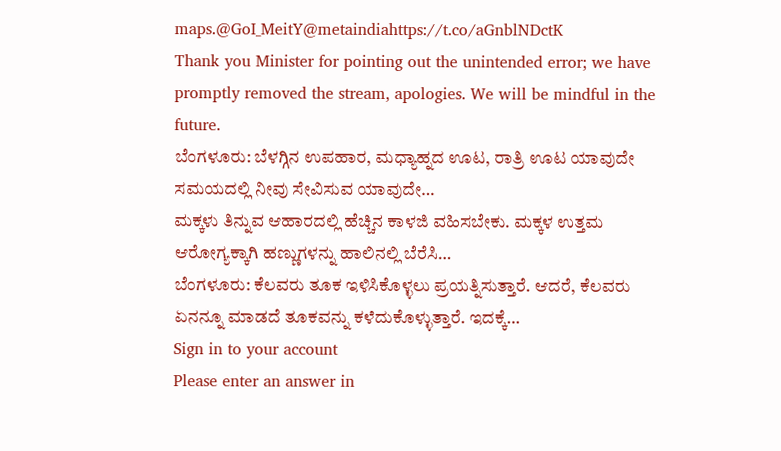maps.@GoI_MeitY@metaindiahttps://t.co/aGnblNDctK
Thank you Minister for pointing out the unintended error; we have promptly removed the stream, apologies. We will be mindful in the future.
ಬೆಂಗಳೂರು: ಬೆಳಗ್ಗಿನ ಉಪಹಾರ, ಮಧ್ಯಾಹ್ನದ ಊಟ, ರಾತ್ರಿ ಊಟ ಯಾವುದೇ ಸಮಯದಲ್ಲಿ ನೀವು ಸೇವಿಸುವ ಯಾವುದೇ…
ಮಕ್ಕಳು ತಿನ್ನುವ ಆಹಾರದಲ್ಲಿ ಹೆಚ್ಚಿನ ಕಾಳಜಿ ವಹಿಸಬೇಕು. ಮಕ್ಕಳ ಉತ್ತಮ ಆರೋಗ್ಯಕ್ಕಾಗಿ ಹಣ್ಣುಗಳನ್ನು ಹಾಲಿನಲ್ಲಿ ಬೆರೆಸಿ…
ಬೆಂಗಳೂರು: ಕೆಲವರು ತೂಕ ಇಳಿಸಿಕೊಳ್ಳಲು ಪ್ರಯತ್ನಿಸುತ್ತಾರೆ. ಆದರೆ, ಕೆಲವರು ಏನನ್ನೂ ಮಾಡದೆ ತೂಕವನ್ನು ಕಳೆದುಕೊಳ್ಳುತ್ತಾರೆ. ಇದಕ್ಕೆ…
Sign in to your account
Please enter an answer in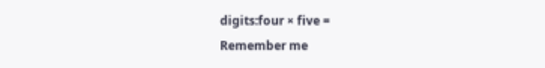digits:four × five =
Remember me